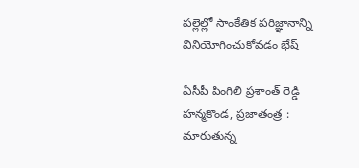పల్లెల్లో సాంకేతిక పరిజ్ఞానాన్ని వినియోగించుకోవడం భేష్

ఏసీపీ పింగిలి ప్రశాంత్ రెడ్డి హన్మకొండ, ప్రజాతంత్ర : మారుతున్న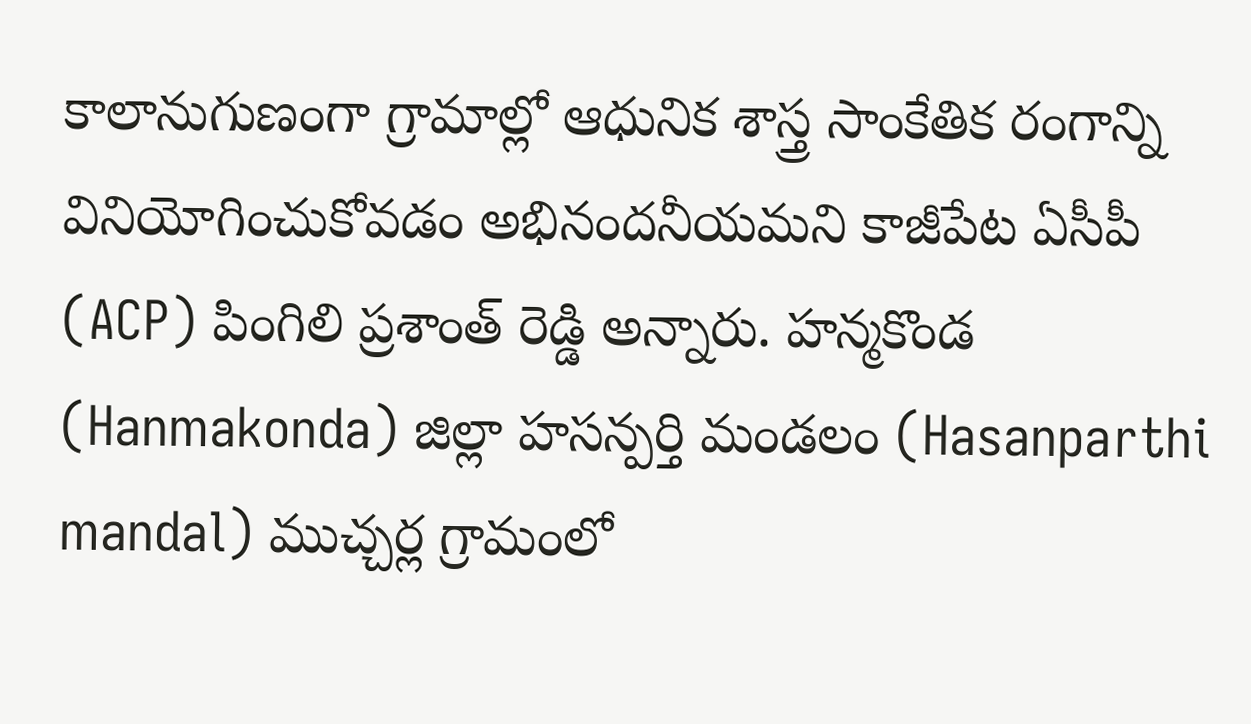కాలానుగుణంగా గ్రామాల్లో ఆధునిక శాస్త్ర సాంకేతిక రంగాన్ని వినియోగించుకోవడం అభినందనీయమని కాజీపేట ఏసీపీ (ACP) పింగిలి ప్రశాంత్ రెడ్డి అన్నారు. హన్మకొండ (Hanmakonda) జిల్లా హసన్పర్తి మండలం (Hasanparthi mandal) ముచ్చర్ల గ్రామంలో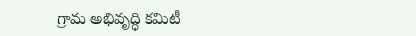గ్రామ అభివృద్ధి కమిటీ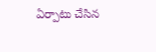ఏర్పాటు చేసిన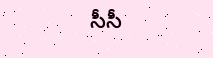సీసీ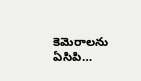కెమెరాలను ఏసిపి…